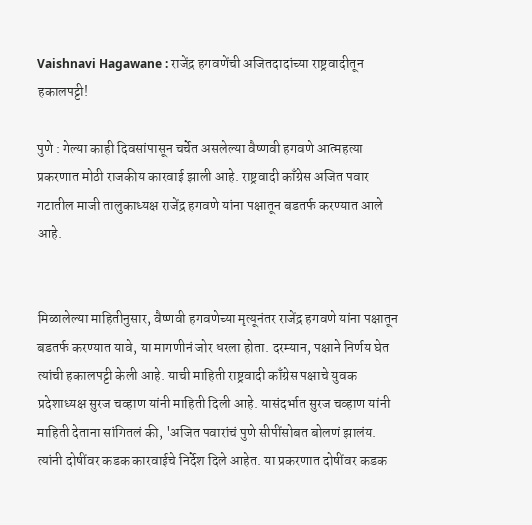Vaishnavi Hagawane : राजेंद्र हगवणेंची अजितदादांच्या राष्ट्रवादीतून हकालपट्टी!

पुणे : गेल्या काही दिवसांपासून चर्चेत असलेल्या वैष्णवी हगवणे आत्महत्या प्रकरणात मोठी राजकीय कारवाई झाली आहे. राष्ट्रवादी काँग्रेस अजित पवार गटातील माजी तालुकाध्यक्ष राजेंद्र हगवणे यांना पक्षातून बडतर्फ करण्यात आले आहे.


मिळालेल्या माहितीनुसार, वैष्णवी हगवणेच्या मृत्यूनंतर राजेंद्र हगवणे यांना पक्षातून बडतर्फ करण्यात यावे, या मागणीनं जोर धरला होता. दरम्यान, पक्षाने निर्णय घेत त्यांची हकालपट्टी केली आहे. याची माहिती राष्ट्रवादी काँग्रेस पक्षाचे युवक प्रदेशाध्यक्ष सुरज चव्हाण यांनी माहिती दिली आहे. यासंदर्भात सुरज चव्हाण यांनी माहिती देताना सांगितलं की, 'अजित पवारांचं पुणे सीपींसोबत बोलणं झालंय. त्यांनी दोषींवर कडक कारवाईचे निर्देश दिले आहेत. या प्रकरणात दोषींवर कडक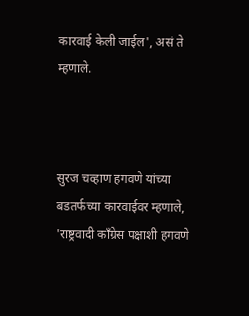कारवाई केली जाईल', असं ते म्हणाले.



सुरज चव्हाण हगवणे यांच्या बडतर्फच्या कारवाईवर म्हणाले, 'राष्ट्रवादी काँग्रेस पक्षाशी हगवणे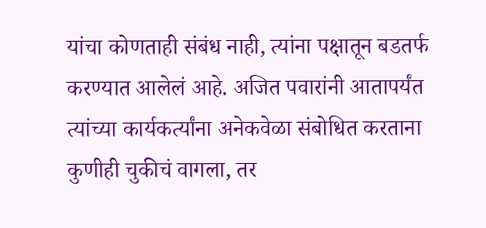यांचा कोणताही संबंध नाही, त्यांना पक्षातून बडतर्फ करण्यात आलेलं आहे. अजित पवारांनी आतापर्यंत त्यांच्या कार्यकर्त्यांना अनेकवेळा संबोधित करताना कुणीही चुकीचं वागला, तर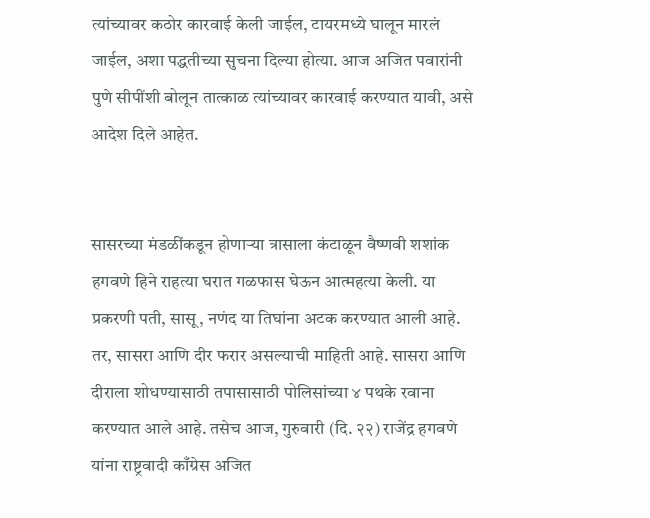त्यांच्यावर कठोर कारवाई केली जाईल, टायरमध्ये घालून मारलं जाईल, अशा पद्धतीच्या सुचना दिल्या होत्या. आज अजित पवारांनी पुणे सीपींशी बोलून तात्काळ त्यांच्यावर कारवाई करण्यात यावी, असे आदेश दिले आहेत.


सासरच्या मंडळींकडून होणाऱ्या त्रासाला कंटाळून वैष्णवी शशांक हगवणे हिने राहत्या घरात गळफास घेऊन आत्महत्या केली. या प्रकरणी पती, सासू, नणंद या तिघांना अटक करण्यात आली आहे. तर, सासरा आणि दीर फरार असल्याची माहिती आहे. सासरा आणि दीराला शोधण्यासाठी तपासासाठी पोलिसांच्या ४ पथके रवाना करण्यात आले आहे. तसेच आज, गुरुवारी (दि. २२) राजेंद्र हगवणे यांना राष्ट्रवादी काँग्रेस अजित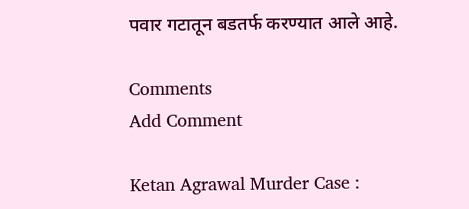पवार गटातून बडतर्फ करण्यात आले आहे.

Comments
Add Comment

Ketan Agrawal Murder Case :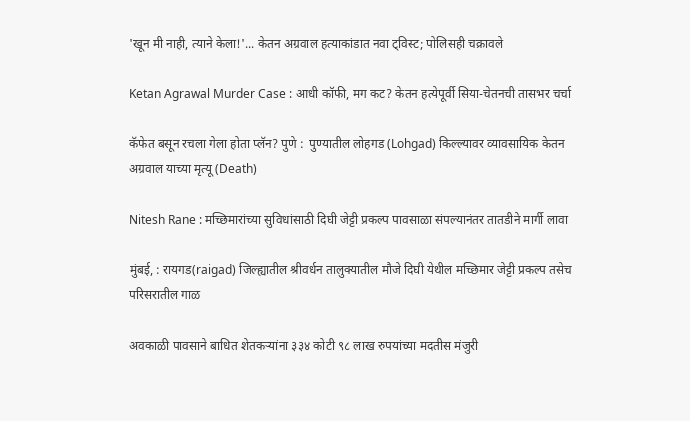'खून मी नाही, त्याने केला!'... केतन अग्रवाल हत्याकांडात नवा ट्विस्ट; पोलिसही चक्रावले

Ketan Agrawal Murder Case : आधी कॉफी, मग कट? केतन हत्येपूर्वी सिया-चेतनची तासभर चर्चा

कॅफेत बसून रचला गेला होता प्लॅन? पुणे :  पुण्यातील लोहगड (Lohgad) किल्ल्यावर व्यावसायिक केतन अग्रवाल याच्या मृत्यू (Death)

Nitesh Rane : मच्छिमारांच्या सुविधांसाठी दिघी जेट्टी प्रकल्प पावसाळा संपल्यानंतर तातडीने मार्गी लावा

मुंबई, : रायगड(raigad) जिल्ह्यातील श्रीवर्धन तालुक्यातील मौजे दिघी येथील मच्छिमार जेट्टी प्रकल्प तसेच परिसरातील गाळ

अवकाळी पावसाने बाधित शेतकऱ्यांना ३३४ कोटी ९८ लाख रुपयांच्या मदतीस मंजुरी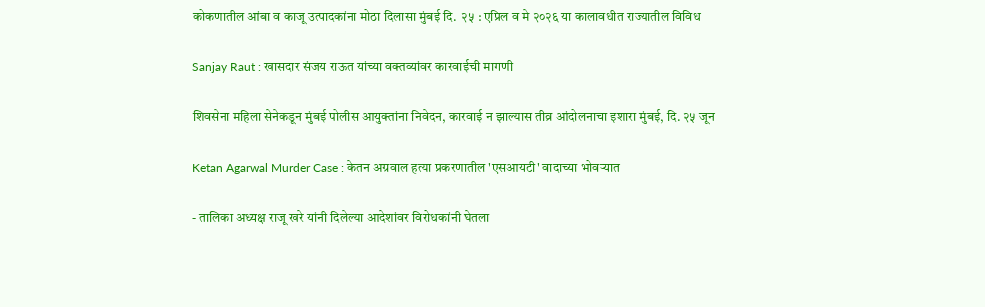कोकणातील आंबा व काजू उत्पादकांना मोठा दिलासा मुंबई दि.  २५ : एप्रिल व मे २०२६ या कालावधीत राज्यातील विविध

Sanjay Raut : खासदार संजय राऊत यांच्या वक्तव्यांवर कारवाईची मागणी

शिवसेना महिला सेनेकडून मुंबई पोलीस आयुक्तांना निवेदन, कारवाई न झाल्यास तीव्र आंदोलनाचा इशारा मुंबई, दि. २५ जून

Ketan Agarwal Murder Case : केतन अग्रवाल हत्या प्रकरणातील 'एसआयटी' वादाच्या भोवऱ्यात

- तालिका अध्यक्ष राजू खरे यांनी दिलेल्या आदेशांवर विरोधकांनी घेतला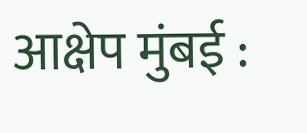आक्षेप मुंबई :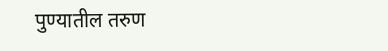पुण्यातील तरुण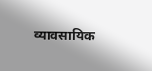व्यावसायिक